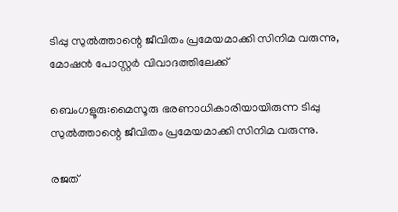ടിപ്പു സുൽത്താന്റെ ജീവിതം പ്രമേയമാക്കി സിനിമ വരുന്നു, മോഷൻ പോസ്റ്റർ വിവാദത്തിലേക്ക്

ബെംഗളൂരു:മൈസൂരു ഭരണാധികാരിയായിരുന്ന ടിപ്പു സുൽത്താന്റെ ജീവിതം പ്രമേയമാക്കി സിനിമ വരുന്നു.

രജത്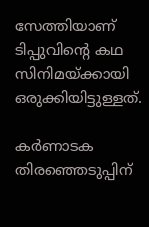സേത്തിയാണ് ടിപ്പുവിന്റെ കഥ സിനിമയ്ക്കായി ഒരുക്കിയിട്ടുള്ളത്.

കർണാടക തിരഞ്ഞെടുപ്പിന്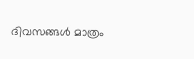ദിവസങ്ങൾ മാത്രം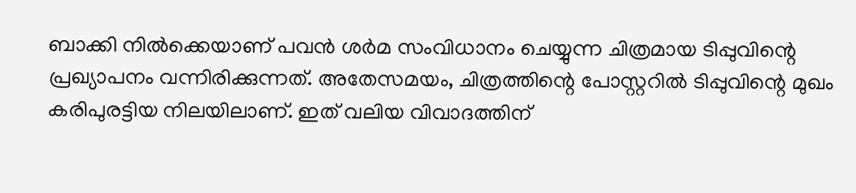ബാക്കി നിൽക്കെയാണ് പവൻ ശർമ സംവിധാനം ചെയ്യുന്ന ചിത്രമായ ടിപ്പുവിന്റെ പ്രഖ്യാപനം വന്നിരിക്കുന്നത്. അതേസമയം, ചിത്രത്തിന്റെ പോസ്റ്ററിൽ ടിപ്പുവിന്റെ മുഖം കരിപുരട്ടിയ നിലയിലാണ്. ഇത് വലിയ വിവാദത്തിന്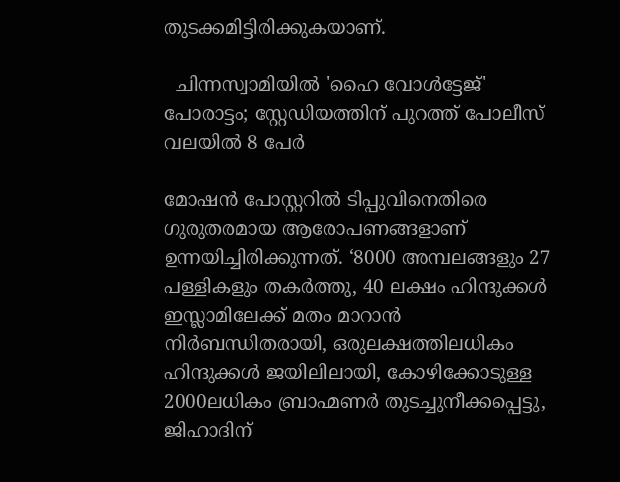തുടക്കമിട്ടിരിക്കുകയാണ്.

  ചിന്നസ്വാമിയിൽ 'ഹൈ വോൾട്ടേജ്' പോരാട്ടം; സ്റ്റേഡിയത്തിന് പുറത്ത് പോലീസ് വലയിൽ 8 പേർ

മോഷൻ പോസ്റ്ററിൽ ടിപ്പുവിനെതിരെ ഗുരുതരമായ ആരോപണങ്ങളാണ് ഉന്നയിച്ചിരിക്കുന്നത്. ‘8000 അമ്പലങ്ങളും 27 പള്ളികളും തകർത്തു, 40 ലക്ഷം ഹിന്ദുക്കൾ ഇസ്ലാമിലേക്ക് മതം മാറാൻ നിർബന്ധിതരായി, ഒരുലക്ഷത്തിലധികം ഹിന്ദുക്കൾ ജയിലിലായി, കോഴിക്കോടുള്ള 2000ലധികം ബ്രാഹ്മണർ തുടച്ചുനീക്കപ്പെട്ടു, ജിഹാദിന്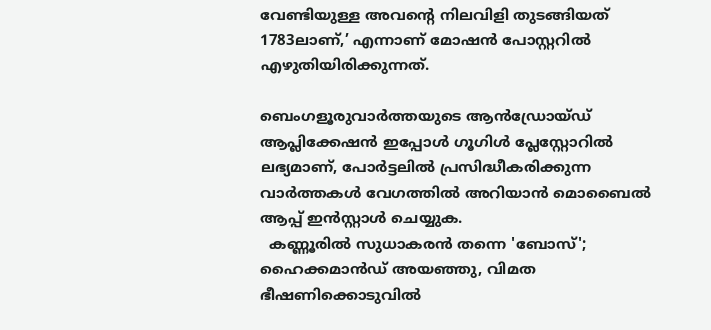വേണ്ടിയുള്ള അവന്റെ നിലവിളി തുടങ്ങിയത് 1783ലാണ്,’ എന്നാണ് മോഷൻ പോസ്റ്ററിൽ എഴുതിയിരിക്കുന്നത്.

ബെംഗളൂരുവാർത്തയുടെ ആൻഡ്രോയ്ഡ് ആപ്ലിക്കേഷൻ ഇപ്പോൾ ഗൂഗിൾ പ്ലേസ്റ്റോറിൽ ലഭ്യമാണ്, പോർട്ടലിൽ പ്രസിദ്ധീകരിക്കുന്ന വാർത്തകൾ വേഗത്തിൽ അറിയാൻ മൊബൈൽ ആപ്പ് ഇൻസ്റ്റാൾ ചെയ്യുക.
  കണ്ണൂരിൽ സുധാകരൻ തന്നെ 'ബോസ്'; ഹൈക്കമാൻഡ് അയഞ്ഞു, വിമത ഭീഷണിക്കൊടുവിൽ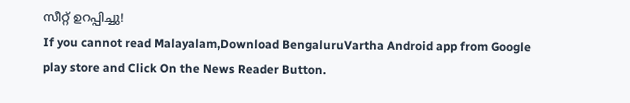സീറ്റ് ഉറപ്പിച്ചു!
If you cannot read Malayalam,Download BengaluruVartha Android app from Google play store and Click On the News Reader Button.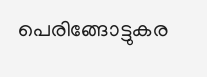പെരിങ്ങോട്ടുകര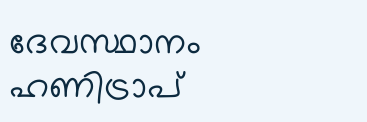ദേവസ്ഥാനം ഹണിട്രാപ്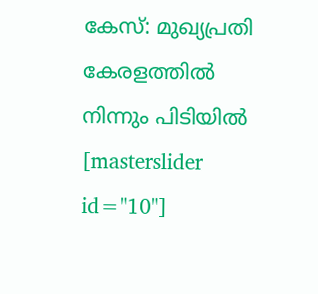കേസ്: മുഖ്യപ്രതി കേരളത്തിൽ നിന്നും പിടിയിൽ
[masterslider id="10"]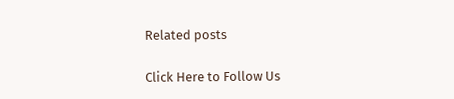Related posts

Click Here to Follow Us